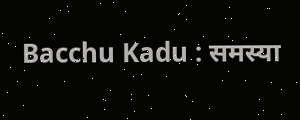Bacchu Kadu : समस्या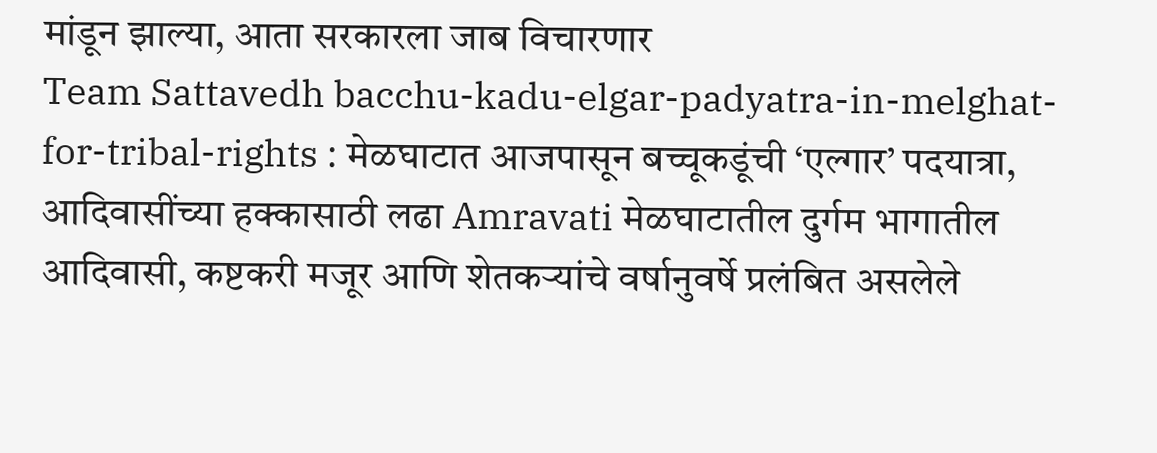मांडून झाल्या, आता सरकारला जाब विचारणार
Team Sattavedh bacchu-kadu-elgar-padyatra-in-melghat-for-tribal-rights : मेळघाटात आजपासून बच्चूकडूंची ‘एल्गार’ पदयात्रा, आदिवासींच्या हक्कासाठी लढा Amravati मेळघाटातील दुर्गम भागातील आदिवासी, कष्टकरी मजूर आणि शेतकऱ्यांचे वर्षानुवर्षे प्रलंबित असलेले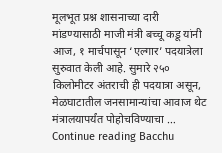मूलभूत प्रश्न शासनाच्या दारी मांडण्यासाठी माजी मंत्री बच्चू कडू यांनी आज, १ मार्चपासून ‘एल्गार’ पदयात्रेला सुरुवात केली आहे. सुमारे २५० किलोमीटर अंतराची ही पदयात्रा असून, मेळघाटातील जनसामान्यांचा आवाज थेट मंत्रालयापर्यंत पोहोचविण्याचा … Continue reading Bacchu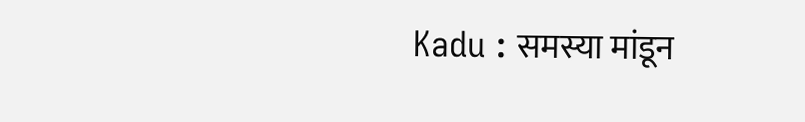Kadu : समस्या मांडून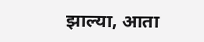झाल्या, आता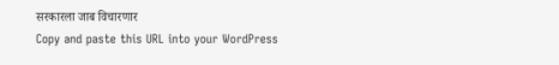सरकारला जाब विचारणार
Copy and paste this URL into your WordPress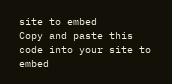site to embed
Copy and paste this code into your site to embed